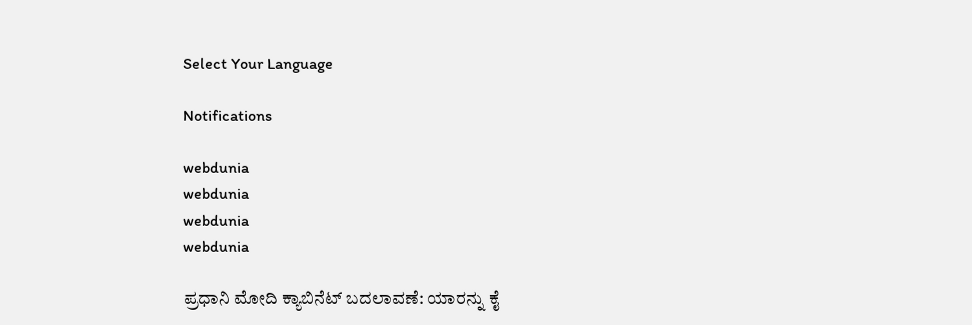Select Your Language

Notifications

webdunia
webdunia
webdunia
webdunia

ಪ್ರಧಾನಿ ಮೋದಿ ಕ್ಯಾಬಿನೆಟ್ ಬದಲಾವಣೆ: ಯಾರನ್ನು ಕೈ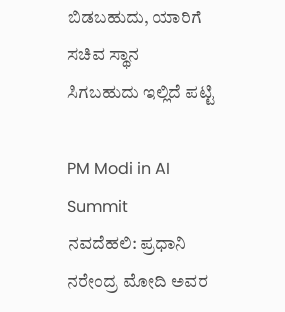ಬಿಡಬಹುದು, ಯಾರಿಗೆ ಸಚಿವ ಸ್ಥಾನ ಸಿಗಬಹುದು ಇಲ್ಲಿದೆ ಪಟ್ಟಿ

PM Modi in AI Summit
ನವದೆಹಲಿ: ಪ್ರಧಾನಿ ನರೇಂದ್ರ ಮೋದಿ ಅವರ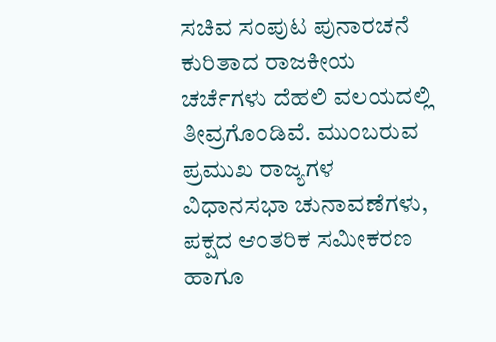ಸಚಿವ ಸಂಪುಟ ಪುನಾರಚನೆ ಕುರಿತಾದ ರಾಜಕೀಯ ಚರ್ಚೆಗಳು ದೆಹಲಿ ವಲಯದಲ್ಲಿ ತೀವ್ರಗೊಂಡಿವೆ. ಮುಂಬರುವ ಪ್ರಮುಖ ರಾಜ್ಯಗಳ ವಿಧಾನಸಭಾ ಚುನಾವಣೆಗಳು, ಪಕ್ಷದ ಆಂತರಿಕ ಸಮೀಕರಣ ಹಾಗೂ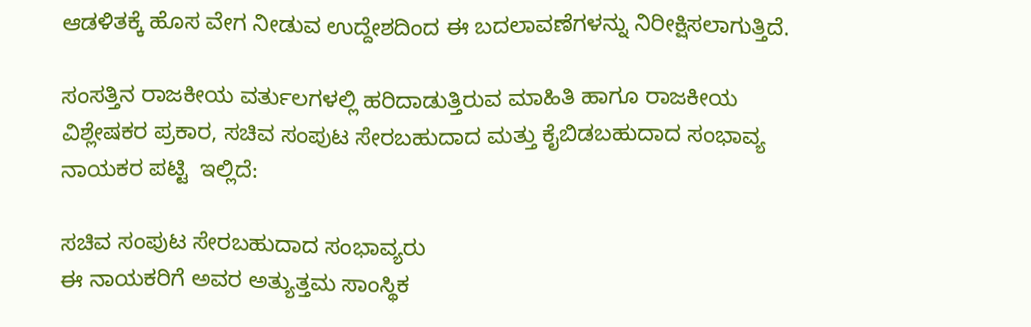ಆಡಳಿತಕ್ಕೆ ಹೊಸ ವೇಗ ನೀಡುವ ಉದ್ದೇಶದಿಂದ ಈ ಬದಲಾವಣೆಗಳನ್ನು ನಿರೀಕ್ಷಿಸಲಾಗುತ್ತಿದೆ.

ಸಂಸತ್ತಿನ ರಾಜಕೀಯ ವರ್ತುಲಗಳಲ್ಲಿ ಹರಿದಾಡುತ್ತಿರುವ ಮಾಹಿತಿ ಹಾಗೂ ರಾಜಕೀಯ ವಿಶ್ಲೇಷಕರ ಪ್ರಕಾರ, ಸಚಿವ ಸಂಪುಟ ಸೇರಬಹುದಾದ ಮತ್ತು ಕೈಬಿಡಬಹುದಾದ ಸಂಭಾವ್ಯ ನಾಯಕರ ಪಟ್ಟಿ  ಇಲ್ಲಿದೆ:

ಸಚಿವ ಸಂಪುಟ ಸೇರಬಹುದಾದ ಸಂಭಾವ್ಯರು
ಈ ನಾಯಕರಿಗೆ ಅವರ ಅತ್ಯುತ್ತಮ ಸಾಂಸ್ಥಿಕ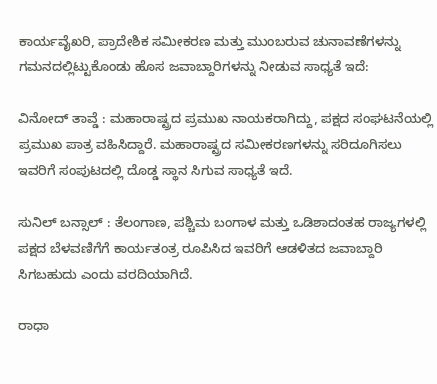ಕಾರ್ಯವೈಖರಿ, ಪ್ರಾದೇಶಿಕ ಸಮೀಕರಣ ಮತ್ತು ಮುಂಬರುವ ಚುನಾವಣೆಗಳನ್ನು ಗಮನದಲ್ಲಿಟ್ಟುಕೊಂಡು ಹೊಸ ಜವಾಬ್ದಾರಿಗಳನ್ನು ನೀಡುವ ಸಾಧ್ಯತೆ ಇದೆ:

ವಿನೋದ್ ತಾವ್ಡೆ : ಮಹಾರಾಷ್ಟ್ರದ ಪ್ರಮುಖ ನಾಯಕರಾಗಿದ್ದು, ಪಕ್ಷದ ಸಂಘಟನೆಯಲ್ಲಿ ಪ್ರಮುಖ ಪಾತ್ರ ವಹಿಸಿದ್ದಾರೆ. ಮಹಾರಾಷ್ಟ್ರದ ಸಮೀಕರಣಗಳನ್ನು ಸರಿದೂಗಿಸಲು ಇವರಿಗೆ ಸಂಪುಟದಲ್ಲಿ ದೊಡ್ಡ ಸ್ಥಾನ ಸಿಗುವ ಸಾಧ್ಯತೆ ಇದೆ.

ಸುನಿಲ್ ಬನ್ಸಾಲ್ : ತೆಲಂಗಾಣ, ಪಶ್ಚಿಮ ಬಂಗಾಳ ಮತ್ತು ಒಡಿಶಾದಂತಹ ರಾಜ್ಯಗಳಲ್ಲಿ ಪಕ್ಷದ ಬೆಳವಣಿಗೆಗೆ ಕಾರ್ಯತಂತ್ರ ರೂಪಿಸಿದ ಇವರಿಗೆ ಆಡಳಿತದ ಜವಾಬ್ದಾರಿ ಸಿಗಬಹುದು ಎಂದು ವರದಿಯಾಗಿದೆ.

ರಾಧಾ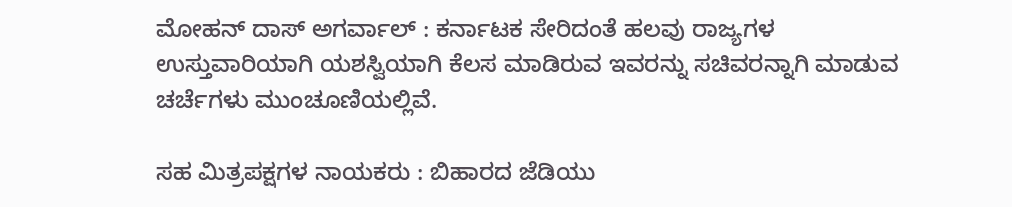ಮೋಹನ್ ದಾಸ್ ಅಗರ್ವಾಲ್ : ಕರ್ನಾಟಕ ಸೇರಿದಂತೆ ಹಲವು ರಾಜ್ಯಗಳ ಉಸ್ತುವಾರಿಯಾಗಿ ಯಶಸ್ವಿಯಾಗಿ ಕೆಲಸ ಮಾಡಿರುವ ಇವರನ್ನು ಸಚಿವರನ್ನಾಗಿ ಮಾಡುವ ಚರ್ಚೆಗಳು ಮುಂಚೂಣಿಯಲ್ಲಿವೆ.

ಸಹ ಮಿತ್ರಪಕ್ಷಗಳ ನಾಯಕರು : ಬಿಹಾರದ ಜೆಡಿಯು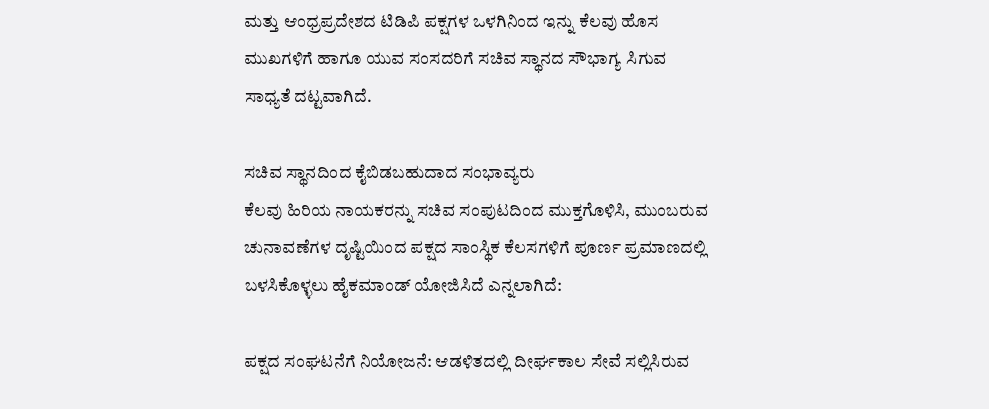ಮತ್ತು ಆಂಧ್ರಪ್ರದೇಶದ ಟಿಡಿಪಿ ಪಕ್ಷಗಳ ಒಳಗಿನಿಂದ ಇನ್ನು ಕೆಲವು ಹೊಸ ಮುಖಗಳಿಗೆ ಹಾಗೂ ಯುವ ಸಂಸದರಿಗೆ ಸಚಿವ ಸ್ಥಾನದ ಸೌಭಾಗ್ಯ ಸಿಗುವ ಸಾಧ್ಯತೆ ದಟ್ಟವಾಗಿದೆ.

ಸಚಿವ ಸ್ಥಾನದಿಂದ ಕೈಬಿಡಬಹುದಾದ ಸಂಭಾವ್ಯರು
ಕೆಲವು ಹಿರಿಯ ನಾಯಕರನ್ನು ಸಚಿವ ಸಂಪುಟದಿಂದ ಮುಕ್ತಗೊಳಿಸಿ, ಮುಂಬರುವ ಚುನಾವಣೆಗಳ ದೃಷ್ಟಿಯಿಂದ ಪಕ್ಷದ ಸಾಂಸ್ಥಿಕ ಕೆಲಸಗಳಿಗೆ ಪೂರ್ಣ ಪ್ರಮಾಣದಲ್ಲಿ ಬಳಸಿಕೊಳ್ಳಲು ಹೈಕಮಾಂಡ್ ಯೋಜಿಸಿದೆ ಎನ್ನಲಾಗಿದೆ:

ಪಕ್ಷದ ಸಂಘಟನೆಗೆ ನಿಯೋಜನೆ: ಆಡಳಿತದಲ್ಲಿ ದೀರ್ಘಕಾಲ ಸೇವೆ ಸಲ್ಲಿಸಿರುವ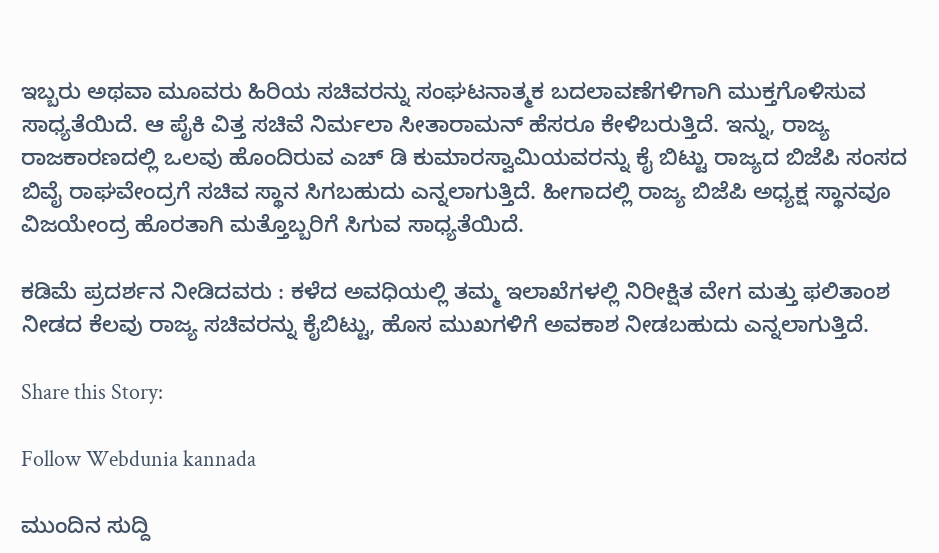ಇಬ್ಬರು ಅಥವಾ ಮೂವರು ಹಿರಿಯ ಸಚಿವರನ್ನು ಸಂಘಟನಾತ್ಮಕ ಬದಲಾವಣೆಗಳಿಗಾಗಿ ಮುಕ್ತಗೊಳಿಸುವ ಸಾಧ್ಯತೆಯಿದೆ. ಆ ಪೈಕಿ ವಿತ್ತ ಸಚಿವೆ ನಿರ್ಮಲಾ ಸೀತಾರಾಮನ್ ಹೆಸರೂ ಕೇಳಿಬರುತ್ತಿದೆ. ಇನ್ನು, ರಾಜ್ಯ ರಾಜಕಾರಣದಲ್ಲಿ ಒಲವು ಹೊಂದಿರುವ ಎಚ್ ಡಿ ಕುಮಾರಸ್ವಾಮಿಯವರನ್ನು ಕೈ ಬಿಟ್ಟು ರಾಜ್ಯದ ಬಿಜೆಪಿ ಸಂಸದ ಬಿವೈ ರಾಘವೇಂದ್ರಗೆ ಸಚಿವ ಸ್ಥಾನ ಸಿಗಬಹುದು ಎನ್ನಲಾಗುತ್ತಿದೆ. ಹೀಗಾದಲ್ಲಿ ರಾಜ್ಯ ಬಿಜೆಪಿ ಅಧ್ಯಕ್ಷ ಸ್ಥಾನವೂ ವಿಜಯೇಂದ್ರ ಹೊರತಾಗಿ ಮತ್ತೊಬ್ಬರಿಗೆ ಸಿಗುವ ಸಾಧ್ಯತೆಯಿದೆ.

ಕಡಿಮೆ ಪ್ರದರ್ಶನ ನೀಡಿದವರು : ಕಳೆದ ಅವಧಿಯಲ್ಲಿ ತಮ್ಮ ಇಲಾಖೆಗಳಲ್ಲಿ ನಿರೀಕ್ಷಿತ ವೇಗ ಮತ್ತು ಫಲಿತಾಂಶ ನೀಡದ ಕೆಲವು ರಾಜ್ಯ ಸಚಿವರನ್ನು ಕೈಬಿಟ್ಟು, ಹೊಸ ಮುಖಗಳಿಗೆ ಅವಕಾಶ ನೀಡಬಹುದು ಎನ್ನಲಾಗುತ್ತಿದೆ.

Share this Story:

Follow Webdunia kannada

ಮುಂದಿನ ಸುದ್ದಿ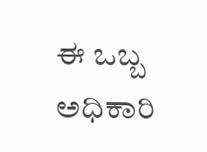ಈ ಒಬ್ಬ ಅಧಿಕಾರಿ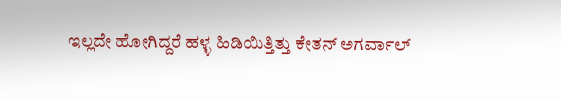ಇಲ್ಲದೇ ಹೋಗಿದ್ದರೆ ಹಳ್ಳ ಹಿಡಿಯಿತ್ತಿತ್ತು ಕೇತನ್ ಅಗರ್ವಾಲ್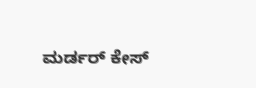ಮರ್ಡರ್ ಕೇಸ್